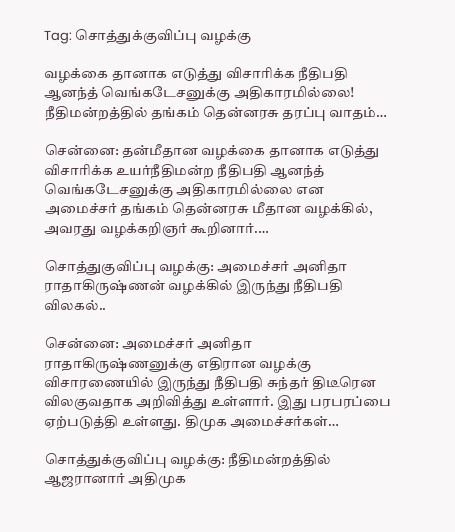Tag: சொத்துக்குவிப்பு வழக்கு

வழக்கை தானாக எடுத்து விசாரிக்க நீதிபதி ஆனந்த் வெங்கடேசனுக்கு அதிகாரமில்லை! நீதிமன்றத்தில் தங்கம் தென்னரசு தரப்பு வாதம்…

சென்னை: தன்மீதான வழக்கை தானாக எடுத்து விசாரிக்க உயர்நீதிமன்ற நீதிபதி ஆனந்த் வெங்கடேசனுக்கு அதிகாரமில்லை என அமைச்சர் தங்கம் தென்னரசு மீதான வழக்கில், அவரது வழக்கறிஞர் கூறினார்.…

சொத்துகுவிப்பு வழக்கு: அமைச்சர் அனிதா ராதாகிருஷ்ணன் வழக்கில் இருந்து நீதிபதி விலகல்..

சென்னை: அமைச்சர் அனிதா ராதாகிருஷ்ணனுக்கு எதிரான வழக்கு விசாரணையில் இருந்து நீதிபதி சுந்தர் திடீரென விலகுவதாக அறிவித்து உள்ளார். இது பரபரப்பை ஏற்படுத்தி உள்ளது. திமுக அமைச்சர்கள்…

சொத்துக்குவிப்பு வழக்கு: நீதிமன்றத்தில் ஆஜரானார் அதிமுக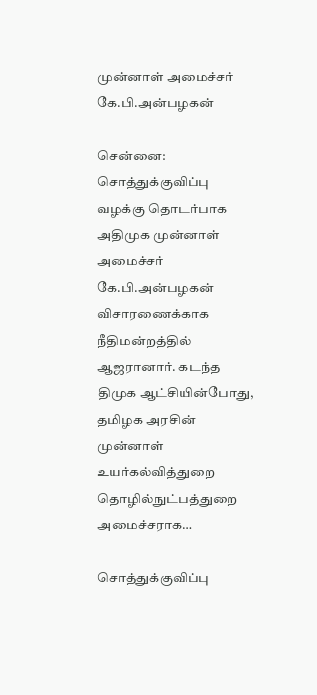முன்னாள் அமைச்சர் கே.பி.அன்பழகன்

சென்னை: சொத்துக்குவிப்பு வழக்கு தொடர்பாக அதிமுக முன்னாள் அமைச்சர் கே.பி.அன்பழகன் விசாரணைக்காக நீதிமன்றத்தில் ஆஜரானார். கடந்த திமுக ஆட்சியின்போது, தமிழக அரசின் முன்னாள் உயர்கல்வித்துறை தொழில்நுட்பத்துறை அமைச்சராக…

சொத்துக்குவிப்பு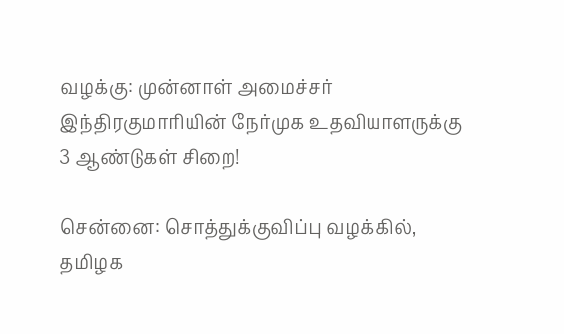வழக்கு: முன்னாள் அமைச்சர் இந்திரகுமாரியின் நேர்முக உதவியாளருக்கு 3 ஆண்டுகள் சிறை!

சென்னை: சொத்துக்குவிப்பு வழக்கில், தமிழக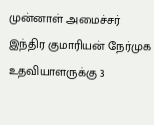முன்னாள் அமைச்சர் இந்திர குமாரியன் நேர்முக உதவியாளருக்கு 3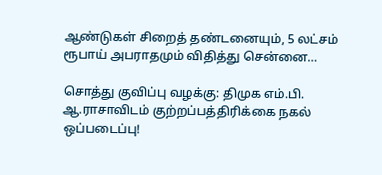ஆண்டுகள் சிறைத் தண்டனையும், 5 லட்சம் ரூபாய் அபராதமும் விதித்து சென்னை…

சொத்து குவிப்பு வழக்கு: திமுக எம்.பி. ஆ.ராசாவிடம் குற்றப்பத்திரிக்கை நகல் ஒப்படைப்பு!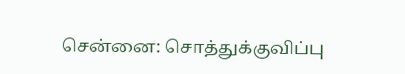சென்னை: சொத்துக்குவிப்பு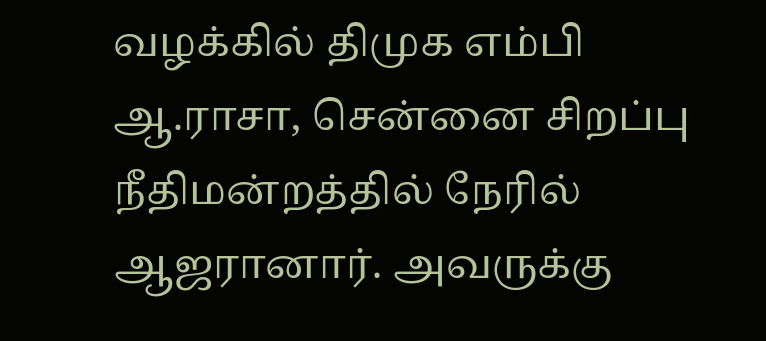வழக்கில் திமுக எம்பி ஆ.ராசா, சென்னை சிறப்பு நீதிமன்றத்தில் நேரில் ஆஜரானார். அவருக்கு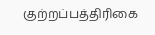குற்றப்பத்திரிகை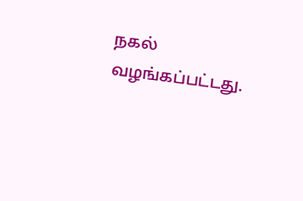நகல் வழங்கப்பட்டது.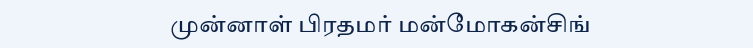முன்னாள் பிரதமர் மன்மோகன்சிங்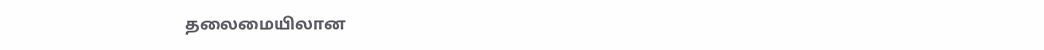தலைமையிலான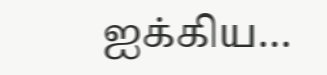ஐக்கிய…